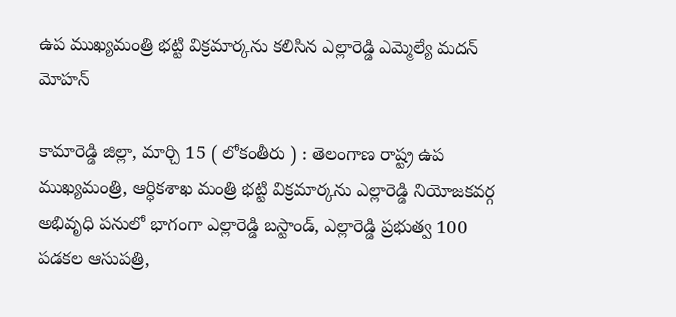ఉప ముఖ్యమంత్రి భట్టి విక్రమార్కను కలిసిన ఎల్లారెడ్డి ఎమ్మెల్యే మదన్ మోహన్

కామారెడ్డి జిల్లా, మార్చి 15 ( లోకంతీరు ) : తెలంగాణ రాష్ట్ర ఉప ముఖ్యమంత్రి, ఆర్ధికశాఖ మంత్రి భట్టి విక్రమార్కను ఎల్లారెడ్డి నియోజకవర్గ అభివృధి పనులో భాగంగా ఎల్లారెడ్డి బస్టాండ్, ఎల్లారెడ్డి ప్రభుత్వ 100 పడకల ఆసుపత్రి,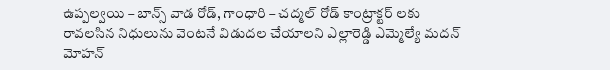ఉప్పల్వయి – బాన్స్ వాడ రోడ్, గాంధారి – చద్మల్ రోడ్ కాంట్రాక్టర్ లకు రావలసిన నిధులును వెంటనే విడుదల చేయాలని ఎల్లారెడ్డి ఎమ్మెల్యే మదన్ మోహన్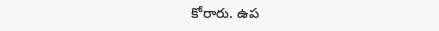కోరారు. ఉప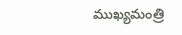ముఖ్యమంత్రి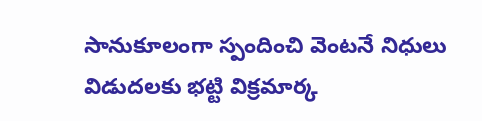సానుకూలంగా స్పందించి వెంటనే నిధులు విడుదలకు భట్టి విక్రమార్క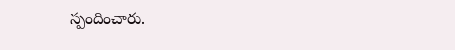స్పందించారు.